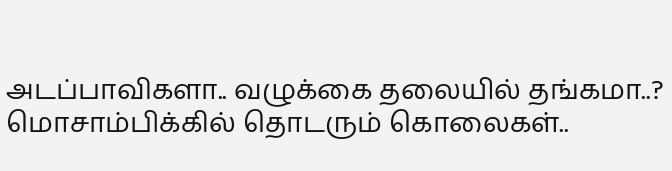அடப்பாவிகளா.. வழுக்கை தலையில் தங்கமா..? மொசாம்பிக்கில் தொடரும் கொலைகள்..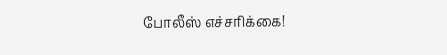போலீஸ் எச்சரிக்கை!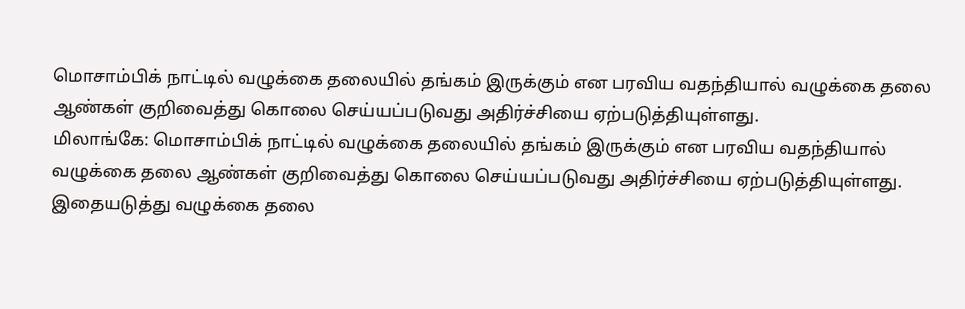மொசாம்பிக் நாட்டில் வழுக்கை தலையில் தங்கம் இருக்கும் என பரவிய வதந்தியால் வழுக்கை தலை ஆண்கள் குறிவைத்து கொலை செய்யப்படுவது அதிர்ச்சியை ஏற்படுத்தியுள்ளது.
மிலாங்கே: மொசாம்பிக் நாட்டில் வழுக்கை தலையில் தங்கம் இருக்கும் என பரவிய வதந்தியால் வழுக்கை தலை ஆண்கள் குறிவைத்து கொலை செய்யப்படுவது அதிர்ச்சியை ஏற்படுத்தியுள்ளது. இதையடுத்து வழுக்கை தலை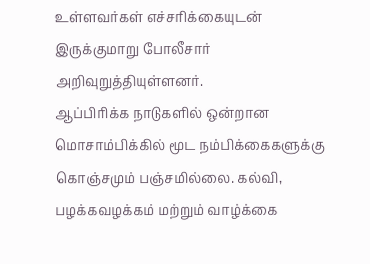உள்ளவர்கள் எச்சரிக்கையுடன் இருக்குமாறு போலீசார் அறிவுறுத்தியுள்ளனர்.
ஆப்பிரிக்க நாடுகளில் ஒன்றான மொசாம்பிக்கில் மூட நம்பிக்கைகளுக்கு கொஞ்சமும் பஞ்சமில்லை. கல்வி, பழக்கவழக்கம் மற்றும் வாழ்க்கை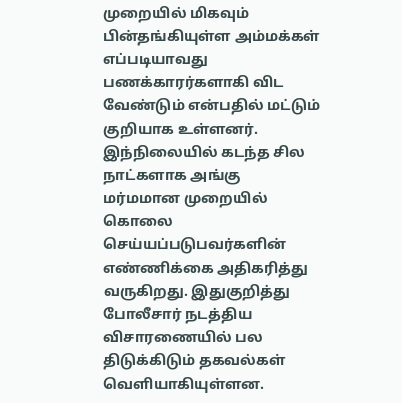முறையில் மிகவும் பின்தங்கியுள்ள அம்மக்கள் எப்படியாவது பணக்காரர்களாகி விட வேண்டும் என்பதில் மட்டும் குறியாக உள்ளனர்.
இந்நிலையில் கடந்த சில நாட்களாக அங்கு மர்மமான முறையில் கொலை செய்யப்படுபவர்களின் எண்ணிக்கை அதிகரித்து வருகிறது. இதுகுறித்து போலீசார் நடத்திய விசாரணையில் பல திடுக்கிடும் தகவல்கள் வெளியாகியுள்ளன.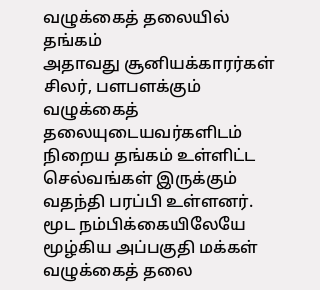வழுக்கைத் தலையில் தங்கம்
அதாவது சூனியக்காரர்கள் சிலர், பளபளக்கும் வழுக்கைத் தலையுடையவர்களிடம் நிறைய தங்கம் உள்ளிட்ட செல்வங்கள் இருக்கும் வதந்தி பரப்பி உள்ளனர். மூட நம்பிக்கையிலேயே மூழ்கிய அப்பகுதி மக்கள் வழுக்கைத் தலை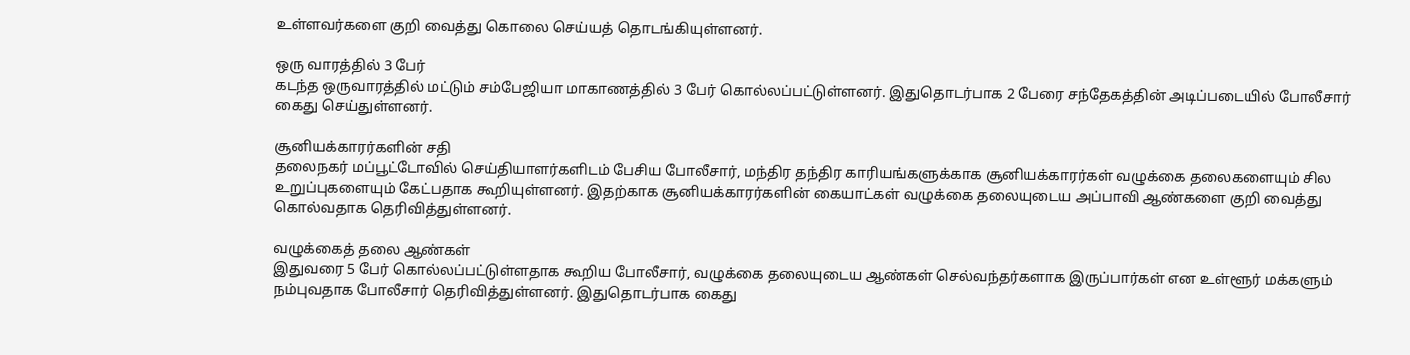உள்ளவர்களை குறி வைத்து கொலை செய்யத் தொடங்கியுள்ளனர்.

ஒரு வாரத்தில் 3 பேர்
கடந்த ஒருவாரத்தில் மட்டும் சம்பேஜியா மாகாணத்தில் 3 பேர் கொல்லப்பட்டுள்ளனர். இதுதொடர்பாக 2 பேரை சந்தேகத்தின் அடிப்படையில் போலீசார் கைது செய்துள்ளனர்.

சூனியக்காரர்களின் சதி
தலைநகர் மப்பூட்டோவில் செய்தியாளர்களிடம் பேசிய போலீசார், மந்திர தந்திர காரியங்களுக்காக சூனியக்காரர்கள் வழுக்கை தலைகளையும் சில உறுப்புகளையும் கேட்பதாக கூறியுள்ளனர். இதற்காக சூனியக்காரர்களின் கையாட்கள் வழுக்கை தலையுடைய அப்பாவி ஆண்களை குறி வைத்து கொல்வதாக தெரிவித்துள்ளனர்.

வழுக்கைத் தலை ஆண்கள்
இதுவரை 5 பேர் கொல்லப்பட்டுள்ளதாக கூறிய போலீசார், வழுக்கை தலையுடைய ஆண்கள் செல்வந்தர்களாக இருப்பார்கள் என உள்ளூர் மக்களும் நம்புவதாக போலீசார் தெரிவித்துள்ளனர். இதுதொடர்பாக கைது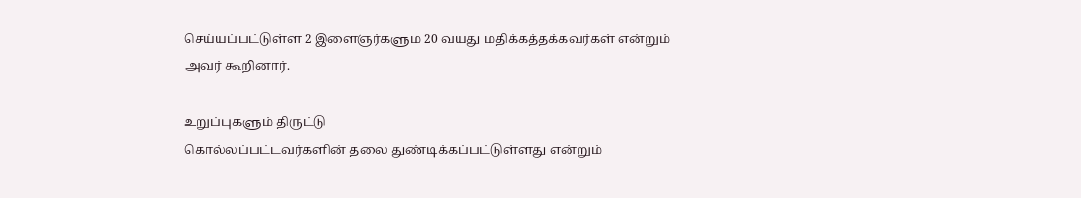செய்யப்பட்டுள்ள 2 இளைஞர்களும 20 வயது மதிக்கத்தக்கவர்கள் என்றும் அவர் கூறினார்.

உறுப்புகளும் திருட்டு
கொல்லப்பட்டவர்களின் தலை துண்டிக்கப்பட்டுள்ளது என்றும்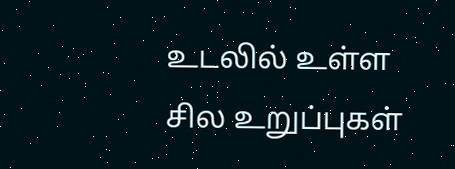உடலில் உள்ள சில உறுப்புகள்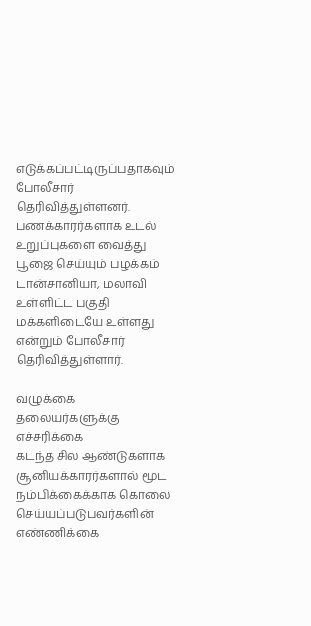எடுக்கப்பட்டிருப்பதாகவும் போலீசார் தெரிவித்துள்ளனர். பணக்காரர்களாக உடல் உறுப்புகளை வைத்து பூஜை செய்யும் பழக்கம் டான்சானியா, மலாவி உள்ளிட்ட பகுதி மக்களிடையே உள்ளது என்றும் போலீசார் தெரிவித்துள்ளார்.

வழுக்கை தலையர்களுக்கு எச்சரிக்கை
கடந்த சில ஆண்டுகளாக சூனியக்காரர்களால் மூட நம்பிக்கைக்காக கொலை செய்யப்படுபவர்களின் எண்ணிக்கை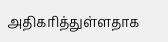அதிகரித்துள்ளதாக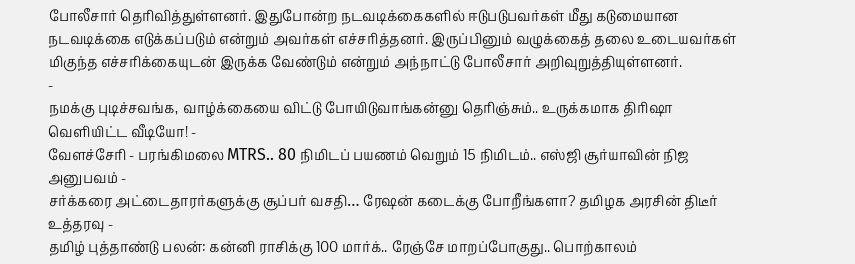போலீசார் தெரிவித்துள்ளனர். இதுபோன்ற நடவடிக்கைகளில் ஈடுபடுபவர்கள் மீது கடுமையான நடவடிக்கை எடுக்கப்படும் என்றும் அவர்கள் எச்சரித்தனர். இருப்பினும் வழுக்கைத் தலை உடையவர்கள் மிகுந்த எச்சரிக்கையுடன் இருக்க வேண்டும் என்றும் அந்நாட்டு போலீசார் அறிவுறுத்தியுள்ளனர்.
-
நமக்கு புடிச்சவங்க, வாழ்க்கையை விட்டு போயிடுவாங்கன்னு தெரிஞ்சும்.. உருக்கமாக திரிஷா வெளியிட்ட வீடியோ! -
வேளச்சேரி - பரங்கிமலை MTRS.. 80 நிமிடப் பயணம் வெறும் 15 நிமிடம்.. எஸ்ஜி சூர்யாவின் நிஜ அனுபவம் -
சர்க்கரை அட்டைதாரர்களுக்கு சூப்பர் வசதி… ரேஷன் கடைக்கு போறீங்களா? தமிழக அரசின் திடீர் உத்தரவு -
தமிழ் புத்தாண்டு பலன்: கன்னி ராசிக்கு 100 மார்க்.. ரேஞ்சே மாறப்போகுது.. பொற்காலம்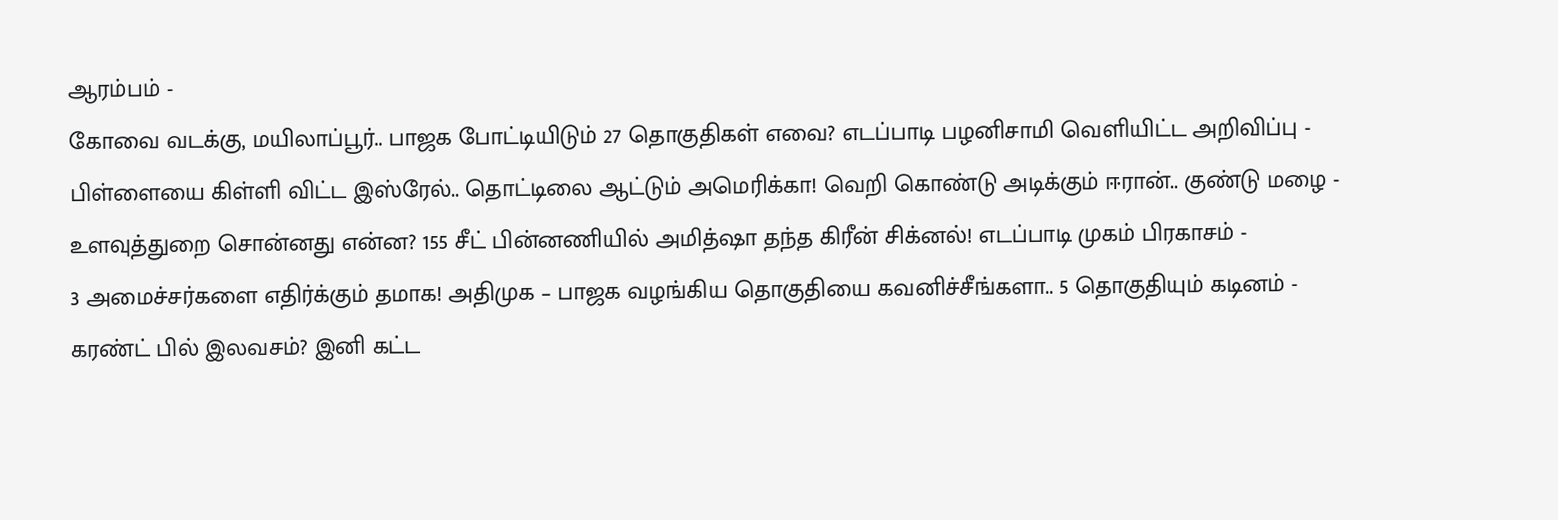ஆரம்பம் -
கோவை வடக்கு, மயிலாப்பூர்.. பாஜக போட்டியிடும் 27 தொகுதிகள் எவை? எடப்பாடி பழனிசாமி வெளியிட்ட அறிவிப்பு -
பிள்ளையை கிள்ளி விட்ட இஸ்ரேல்.. தொட்டிலை ஆட்டும் அமெரிக்கா! வெறி கொண்டு அடிக்கும் ஈரான்.. குண்டு மழை -
உளவுத்துறை சொன்னது என்ன? 155 சீட் பின்னணியில் அமித்ஷா தந்த கிரீன் சிக்னல்! எடப்பாடி முகம் பிரகாசம் -
3 அமைச்சர்களை எதிர்க்கும் தமாக! அதிமுக – பாஜக வழங்கிய தொகுதியை கவனிச்சீங்களா.. 5 தொகுதியும் கடினம் -
கரண்ட் பில் இலவசம்? இனி கட்ட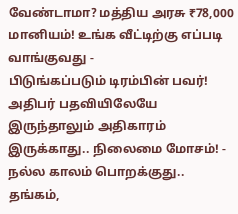வேண்டாமா? மத்திய அரசு ₹78,000 மானியம்! உங்க வீட்டிற்கு எப்படி வாங்குவது -
பிடுங்கப்படும் டிரம்பின் பவர்! அதிபர் பதவியிலேயே இருந்தாலும் அதிகாரம் இருக்காது.. நிலைமை மோசம்! -
நல்ல காலம் பொறக்குது.. தங்கம்,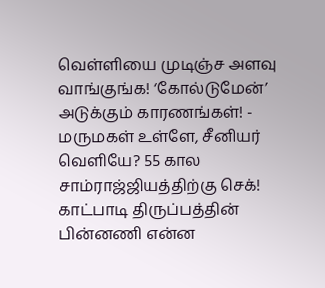வெள்ளியை முடிஞ்ச அளவு வாங்குங்க! ‘கோல்டுமேன்’ அடுக்கும் காரணங்கள்! -
மருமகள் உள்ளே, சீனியர் வெளியே? 55 கால சாம்ராஜ்ஜியத்திற்கு செக்! காட்பாடி திருப்பத்தின் பின்னணி என்ன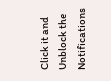Click it and Unblock the Notifications